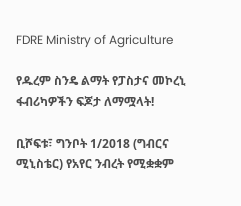FDRE Ministry of Agriculture

የዱረም ስንዴ ልማት የፓስታና መኮረኒ ፋብሪካዎችን ፍጆታ ለማሟላት!

ቢሾፍቱ፣ ግንቦት 1/2018 (ግብርና ሚኒስቴር) የአየር ንብረት የሚቋቋም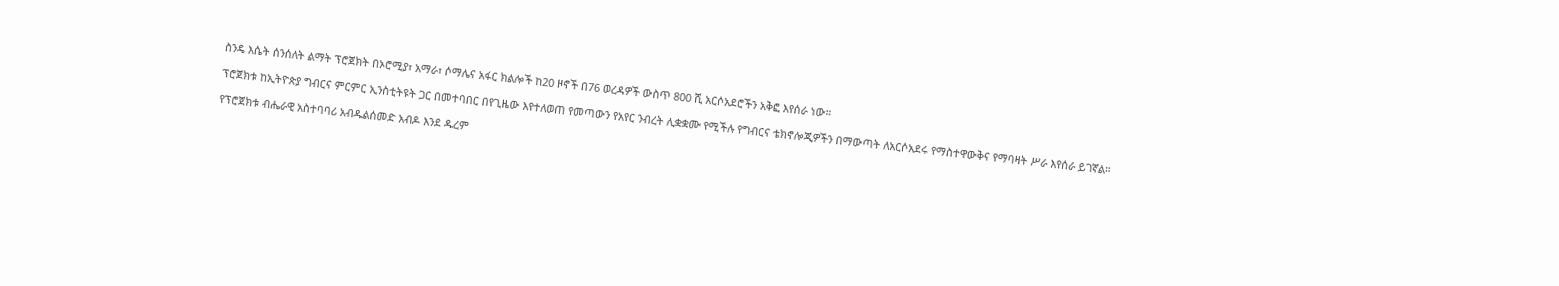ስንዴ እሴት ሰንሰለት ልማት ፕሮጀክት በኦሮሚያ፣ አማራ፣ ሶማሌና አፋር ክልሎች ከ20 ዞኖች በ76 ወረዳዎች ውስጥ 800 ሺ አርሶአደሮችን አቅፎ እየሰራ ነው።

ፕሮጀክቱ ከኢትዮጵያ ግብርና ምርምር ኢንስቲትዩት ጋር በመተባበር በየጊዜው እየተለወጠ የመጣውን የአየር ንብረት ሊቋቋሙ የሚችሉ የግብርና ቴክኖሎጂዎችን በማውጣት ለአርሶአደሩ የማስተዋውቅና የማባዛት ሥራ እየሰራ ይገኛል።

የፕሮጀክቱ ብሔራዊ አስተባባሪ አብዱልሰመድ አብዶ እንደ ዱረም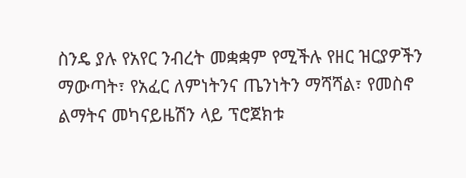ስንዴ ያሉ የአየር ንብረት መቋቋም የሚችሉ የዘር ዝርያዎችን ማውጣት፣ የአፈር ለምነትንና ጤንነትን ማሻሻል፣ የመስኖ ልማትና መካናይዜሽን ላይ ፕሮጀክቱ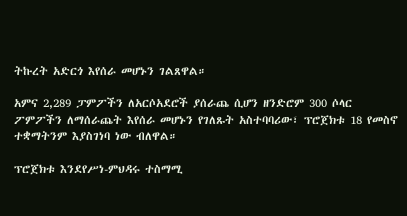ትኩረት አድርጎ እየሰራ መሆኑን ገልጸዋል።

አምና 2,289 ፓምፖችን ለአርሶአደሮች ያሰራጨ ሲሆን ዘንድሮም 300 ሶላር ፖምፖችን ለማሰራጨት እየሰራ መሆኑን የገለጹት አስተባባሪው፣ ፕሮጀክቱ 18 የመስኖ ተቋማትንም እያስገነባ ነው ብለዋል።

ፕሮጀክቱ እንደየሥነ-ምህዳሩ ተስማሚ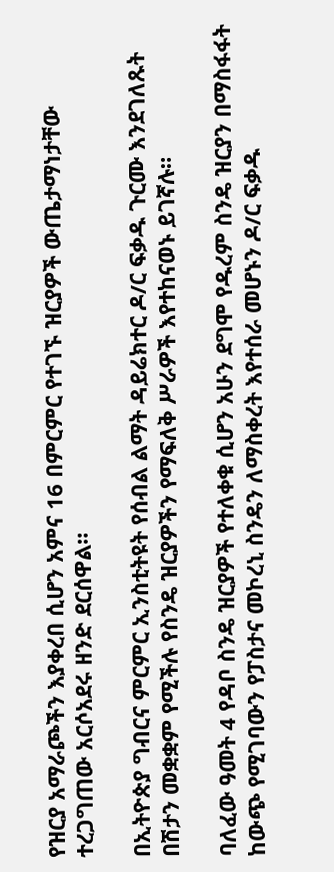የዝርያ አማራጮችን እያቀረበ ሲሆን አምና 16 በምርምር የተገኙ ዝርያዎች ውጤታማነታቸው ተረጋግጠው አርሶአደሩ ዘንድ ደርሰዋል።

በኢትዮጵያ ግብርና ምርምር ኢንስቲትዩት የሰብል ልማት ዳይሬክተር ዶ/ር ፍቃዱ ጉርሙ እንደገለጹት በሽታን መቋቋም የሚችሉ የስንዴ ዝርያዎችን የማፍለቅ ሥራዎች እየተከናወኑ ይገኛሉ።

ባለፈው ዓመት 4 የዳቦ ስንዴ ዝርያዎች የተለቀቁ ሲሆን አሁን ደግሞ የዱረም ስንዴ ዝርያን በማስፋፋት ከውጭ የሚገባውን የፓስታና መኮረኒ ስንዴን ለማስቀረት እየተሰራ መሆኑን ዶ/ር ፍቃዱ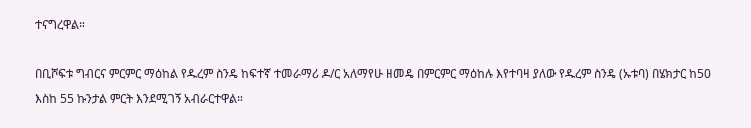ተናግረዋል።

በቢሾፍቱ ግብርና ምርምር ማዕከል የዱረም ስንዴ ከፍተኛ ተመራማሪ ዶ/ር አለማየሁ ዘመዴ በምርምር ማዕከሉ እየተባዛ ያለው የዱረም ስንዴ (ኡቱባ) በሄክታር ከ50 እስከ 55 ኩንታል ምርት እንደሚገኝ አብራርተዋል።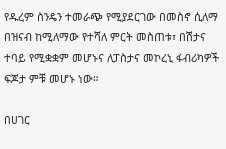የዱረም ስንዴን ተመራጭ የሚያደርገው በመስኖ ሲለማ በዝናብ ከሚለማው የተሻለ ምርት መስጠቱ፣ በሽታና ተባይ የሚቋቋም መሆኑና ለፓስታና መኮረኒ ፋብሪካዎች ፍጆታ ምቹ መሆኑ ነው።

በሀገር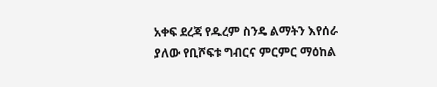አቀፍ ደረጃ የዱረም ስንዴ ልማትን እየሰራ ያለው የቢሾፍቱ ግብርና ምርምር ማዕከል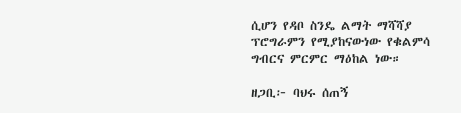ሲሆን የዳቦ ስንዴ ልማት ማሻሻያ ፕሮግራምን የሚያከናውነው የቁልምሳ ግብርና ምርምር ማዕከል ነው።

ዘጋቢ፦ ባህሩ ሰጠኝ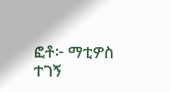ፎቶ፦ ማቲዎስ ተገኝ